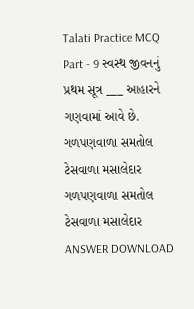Talati Practice MCQ Part - 9 સ્વસ્થ જીવનનું પ્રથમ સૂત્ર ___ આહારને ગણવામાં આવે છે. ગળપણવાળા સમતોલ ટેસવાળા મસાલેદાર ગળપણવાળા સમતોલ ટેસવાળા મસાલેદાર ANSWER DOWNLOAD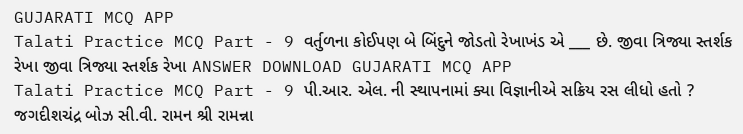GUJARATI MCQ APP
Talati Practice MCQ Part - 9 વર્તુળના કોઈપણ બે બિંદુને જોડતો રેખાખંડ એ ___ છે. જીવા ત્રિજ્યા સ્તર્શક રેખા જીવા ત્રિજ્યા સ્તર્શક રેખા ANSWER DOWNLOAD GUJARATI MCQ APP
Talati Practice MCQ Part - 9 પી.આર. એલ. ની સ્થાપનામાં ક્યા વિજ્ઞાનીએ સક્રિય રસ લીધો હતો ? જગદીશચંદ્ર બોઝ સી.વી. રામન શ્રી રામન્ના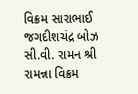વિક્રમ સારાભાઈ જગદીશચંદ્ર બોઝ સી.વી. રામન શ્રી રામન્ના વિક્રમ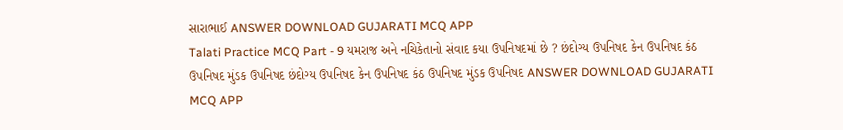સારાભાઈ ANSWER DOWNLOAD GUJARATI MCQ APP
Talati Practice MCQ Part - 9 યમરાજ અને નચિકેતાનો સંવાદ કયા ઉપનિષદમાં છે ? છંદોગ્ય ઉપનિષદ કેન ઉપનિષદ કંઠ ઉપનિષદ મુંડક ઉપનિષદ છંદોગ્ય ઉપનિષદ કેન ઉપનિષદ કંઠ ઉપનિષદ મુંડક ઉપનિષદ ANSWER DOWNLOAD GUJARATI MCQ APP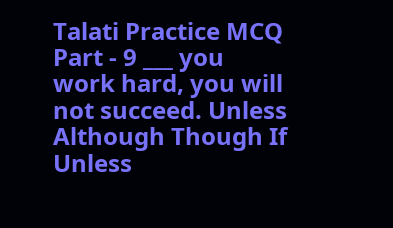Talati Practice MCQ Part - 9 ___ you work hard, you will not succeed. Unless Although Though If Unless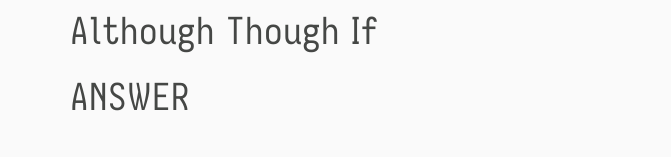Although Though If ANSWER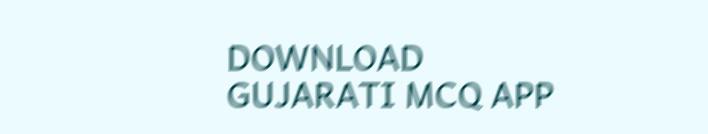DOWNLOAD GUJARATI MCQ APP